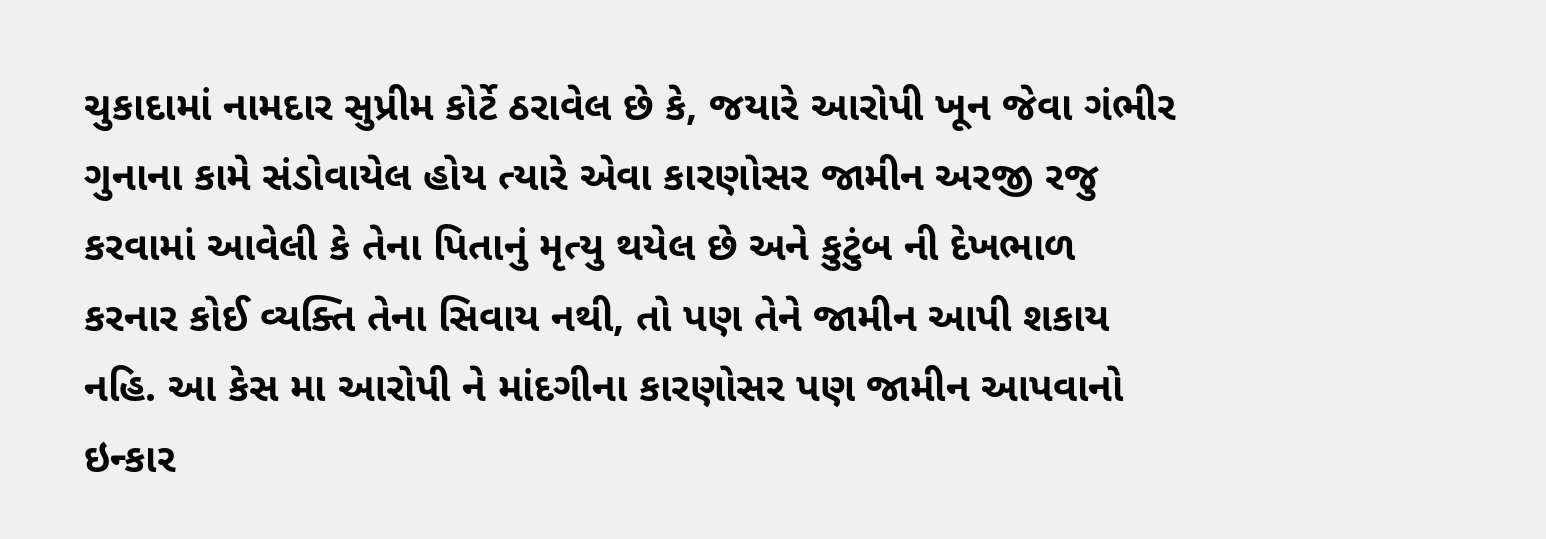ચુકાદામાં નામદાર સુપ્રીમ કોર્ટે ઠરાવેલ છે કે, જયારે આરોપી ખૂન જેવા ગંભીર ગુનાના કામે સંડોવાયેલ હોય ત્યારે એવા કારણોસર જામીન અરજી રજુ કરવામાં આવેલી કે તેના પિતાનું મૃત્યુ થયેલ છે અને કુટુંબ ની દેખભાળ કરનાર કોઈ વ્યક્તિ તેના સિવાય નથી, તો પણ તેને જામીન આપી શકાય નહિ. આ કેસ મા આરોપી ને માંદગીના કારણોસર પણ જામીન આપવાનો ઇન્કાર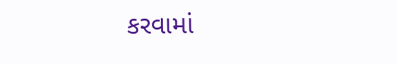કરવામાં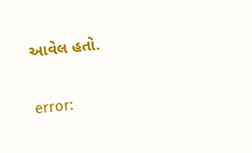આવેલ હતો.

error: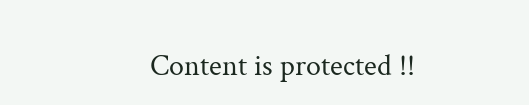Content is protected !!